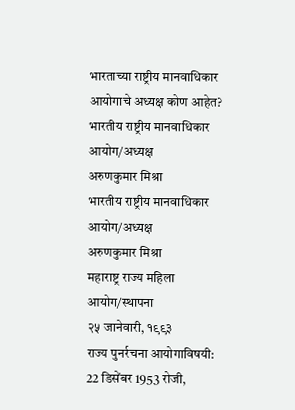भारताच्या राष्ट्रीय मानवाधिकार आयोगाचे अध्यक्ष कोण आहेत?
भारतीय राष्ट्रीय मानवाधिकार आयोग/अध्यक्ष
अरुणकुमार मिश्रा
भारतीय राष्ट्रीय मानवाधिकार आयोग/अध्यक्ष
अरुणकुमार मिश्रा
महाराष्ट्र राज्य महिला आयोग/स्थापना
२५ जानेवारी, १९९३
राज्य पुनर्रचना आयोगाविषयी:
22 डिसेंबर 1953 रोजी,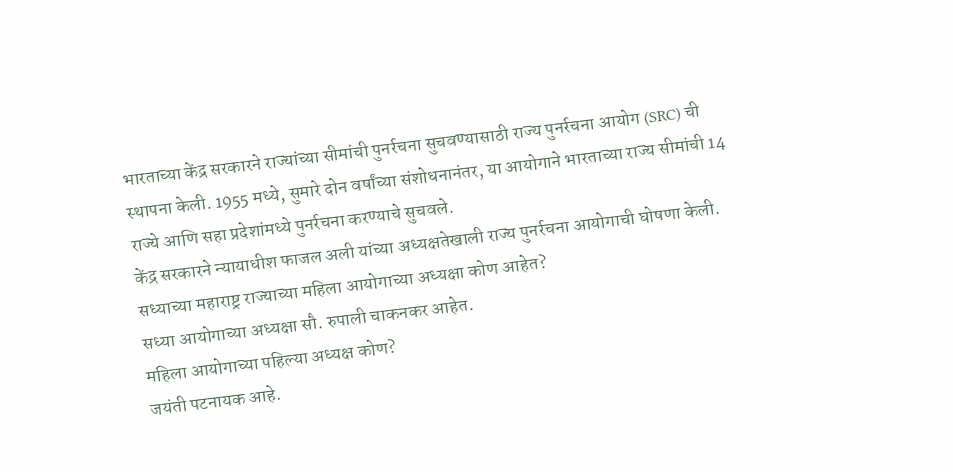भारताच्या केंद्र सरकारने राज्यांच्या सीमांची पुनर्रचना सुचवण्यासाठी राज्य पुनर्रचना आयोग (SRC) ची स्थापना केली. 1955 मध्ये, सुमारे दोन वर्षांच्या संशोधनानंतर, या आयोगाने भारताच्या राज्य सीमांची 14 राज्ये आणि सहा प्रदेशांमध्ये पुनर्रचना करण्याचे सुचवले.
केंद्र सरकारने न्यायाधीश फाजल अली यांच्या अध्यक्षतेखाली राज्य पुनर्रचना आयोगाची घोषणा केली.
सध्याच्या महाराष्ट्र राज्याच्या महिला आयोगाच्या अध्यक्षा कोण आहेत?
सध्या आयोगाच्या अध्यक्षा सौ. रुपाली चाकनकर आहेत.
महिला आयोगाच्या पहिल्या अध्यक्ष कोण?
जयंती पटनायक आहे.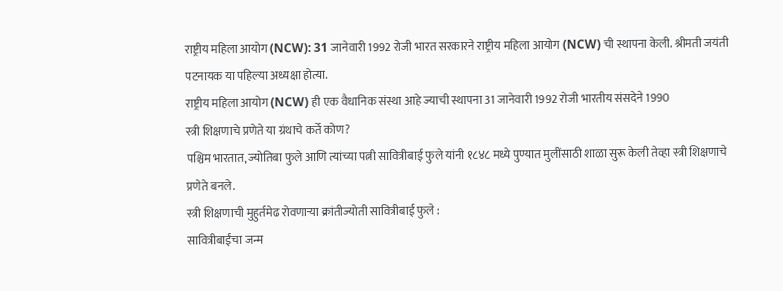राष्ट्रीय महिला आयोग (NCW): 31 जानेवारी 1992 रोजी भारत सरकारने राष्ट्रीय महिला आयोग (NCW) ची स्थापना केली. श्रीमती जयंती पटनायक या पहिल्या अध्यक्षा होत्या.
राष्ट्रीय महिला आयोग (NCW) ही एक वैधानिक संस्था आहे ज्याची स्थापना 31 जानेवारी 1992 रोजी भारतीय संसदेने 1990
स्त्री शिक्षणाचे प्रणेते या ग्रंथाचे कर्ते कोण?
पश्चिम भारतात, ज्योतिबा फुले आणि त्यांच्या पत्नी सावित्रीबाई फुले यांनी १८४८ मध्ये पुण्यात मुलींसाठी शाळा सुरू केली तेव्हा स्त्री शिक्षणाचे प्रणेते बनले.
स्त्री शिक्षणाची मुहुर्तमेढ रोवणाऱ्या क्रांतीज्योती सावित्रीबाई फुले :
सावित्रीबाईंचा जन्म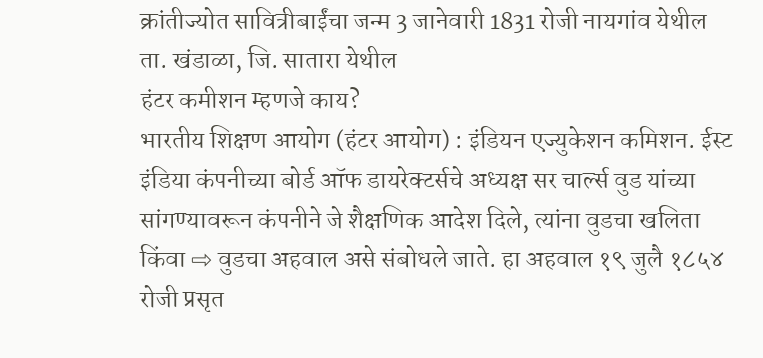क्रांतीज्योत सावित्रीबाईंचा जन्म 3 जानेवारी 1831 रोजी नायगांव येथील ता. खंडाळा, जि. सातारा येथील
हंटर कमीशन म्हणजे काय?
भारतीय शिक्षण आयोग (हंटर आयोग) : इंडियन एज्युकेशन कमिशन. ईस्ट इंडिया कंपनीच्या बोर्ड ऑफ डायरेक्टर्सचे अध्यक्ष सर चार्ल्स वुड यांच्या सांगण्यावरून कंपनीने जे शैक्षणिक आदेश दिले, त्यांना वुडचा खलिता किंवा ⇨ वुडचा अहवाल असे संबोधले जाते. हा अहवाल १९ जुलै १८५४ रोजी प्रसृत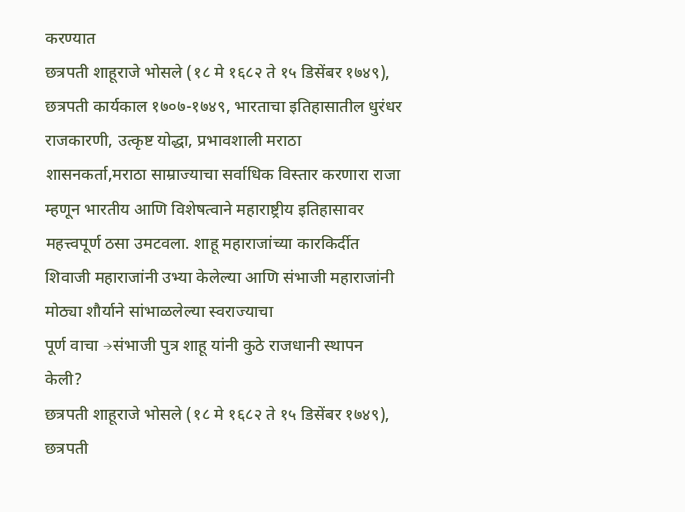करण्यात
छत्रपती शाहूराजे भोसले (१८ मे १६८२ ते १५ डिसेंबर १७४९), छत्रपती कार्यकाल १७०७-१७४९, भारताचा इतिहासातील धुरंधर राजकारणी, उत्कृष्ट योद्धा, प्रभावशाली मराठा शासनकर्ता,मराठा साम्राज्याचा सर्वाधिक विस्तार करणारा राजा म्हणून भारतीय आणि विशेषत्वाने महाराष्ट्रीय इतिहासावर महत्त्वपूर्ण ठसा उमटवला. शाहू महाराजांच्या कारकिर्दीत शिवाजी महाराजांनी उभ्या केलेल्या आणि संभाजी महाराजांनी मोठ्या शौर्याने सांभाळलेल्या स्वराज्याचा
पूर्ण वाचा →संभाजी पुत्र शाहू यांनी कुठे राजधानी स्थापन केली?
छत्रपती शाहूराजे भोसले (१८ मे १६८२ ते १५ डिसेंबर १७४९), छत्रपती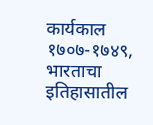कार्यकाल १७०७-१७४९, भारताचा इतिहासातील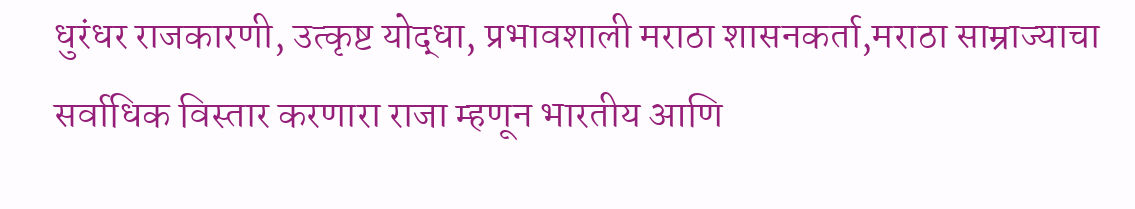धुरंधर राजकारणी, उत्कृष्ट योद्धा, प्रभावशाली मराठा शासनकर्ता,मराठा साम्राज्याचा सर्वाधिक विस्तार करणारा राजा म्हणून भारतीय आणि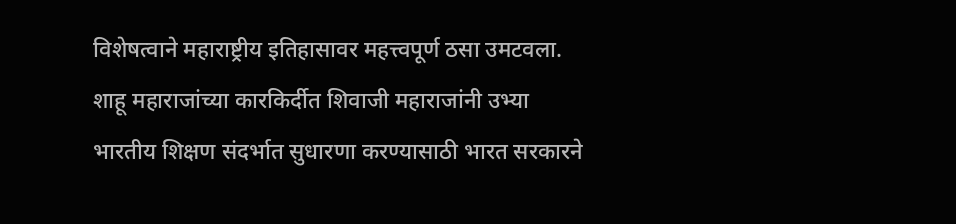विशेषत्वाने महाराष्ट्रीय इतिहासावर महत्त्वपूर्ण ठसा उमटवला. शाहू महाराजांच्या कारकिर्दीत शिवाजी महाराजांनी उभ्या
भारतीय शिक्षण संदर्भात सुधारणा करण्यासाठी भारत सरकारने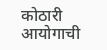कोठारी आयोगाची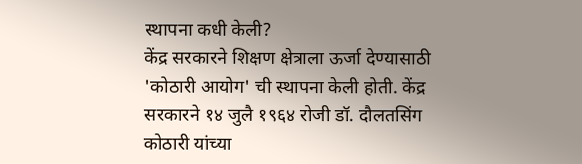स्थापना कधी केली?
केंद्र सरकारने शिक्षण क्षेत्राला ऊर्जा देण्यासाठी 'कोठारी आयोग' ची स्थापना केली होती. केंद्र सरकारने १४ जुलै १९६४ रोजी डॉ. दौलतसिंग कोठारी यांच्या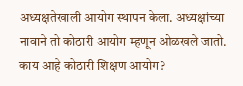अध्यक्षतेखाली आयोग स्थापन केला. अध्यक्षांच्या नावाने तो कोठारी आयोग म्हणून ओळखले जातो.
काय आहे कोठारी शिक्षण आयोग?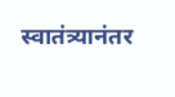स्वातंत्र्यानंतर